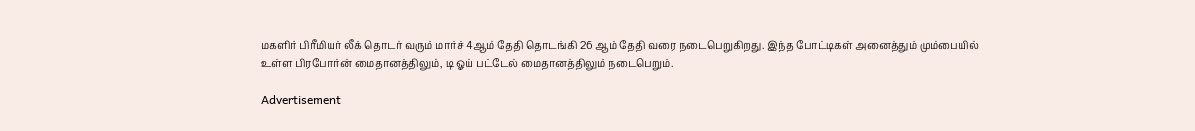மகளிர் பிரீமியர் லீக் தொடர் வரும் மார்ச் 4ஆம் தேதி தொடங்கி 26 ஆம் தேதி வரை நடைபெறுகிறது. இந்த போட்டிகள் அனைத்தும் மும்பையில் உள்ள பிரபோர்ன் மைதானத்திலும், டி ஓய் பட்டேல் மைதானத்திலும் நடைபெறும்.

Advertisement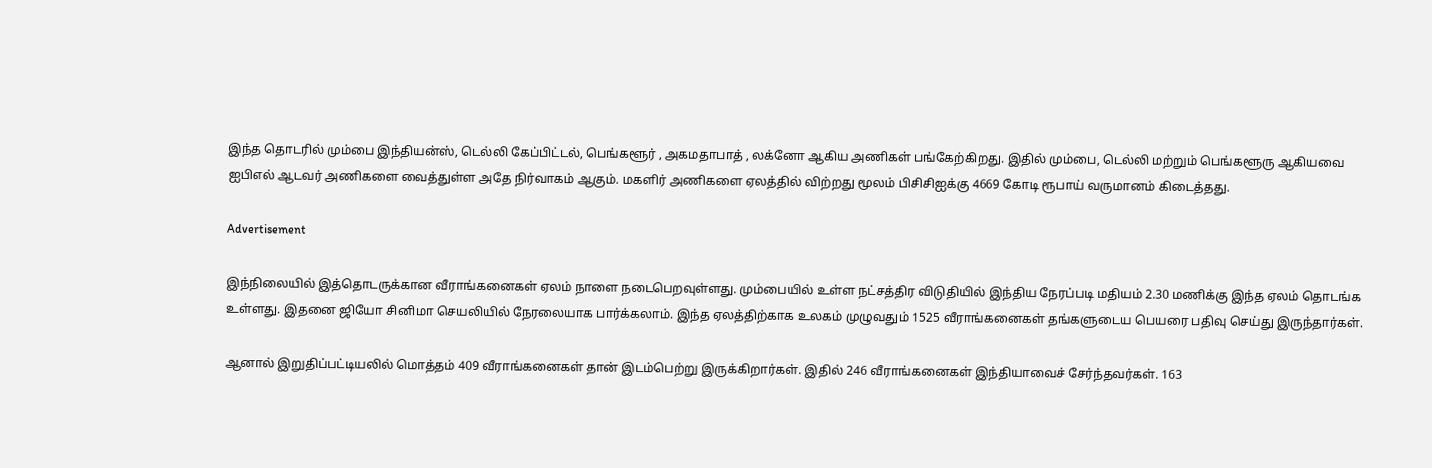இந்த தொடரில் மும்பை இந்தியன்ஸ், டெல்லி கேப்பிட்டல், பெங்களூர் , அகமதாபாத் , லக்னோ ஆகிய அணிகள் பங்கேற்கிறது. இதில் மும்பை, டெல்லி மற்றும் பெங்களூரு ஆகியவை ஐபிஎல் ஆடவர் அணிகளை வைத்துள்ள அதே நிர்வாகம் ஆகும். மகளிர் அணிகளை ஏலத்தில் விற்றது மூலம் பிசிசிஐக்கு 4669 கோடி ரூபாய் வருமானம் கிடைத்தது.

Advertisement

இந்நிலையில் இத்தொடருக்கான வீராங்கனைகள் ஏலம் நாளை நடைபெறவுள்ளது. மும்பையில் உள்ள நட்சத்திர விடுதியில் இந்திய நேரப்படி மதியம் 2.30 மணிக்கு இந்த ஏலம் தொடங்க உள்ளது. இதனை ஜியோ சினிமா செயலியில் நேரலையாக பார்க்கலாம். இந்த ஏலத்திற்காக உலகம் முழுவதும் 1525 வீராங்கனைகள் தங்களுடைய பெயரை பதிவு செய்து இருந்தார்கள்.

ஆனால் இறுதிப்பட்டியலில் மொத்தம் 409 வீராங்கனைகள் தான் இடம்பெற்று இருக்கிறார்கள். இதில் 246 வீராங்கனைகள் இந்தியாவைச் சேர்ந்தவர்கள். 163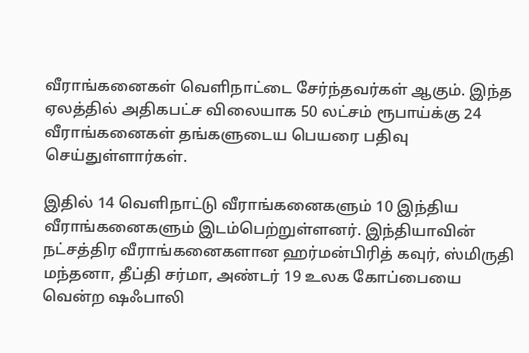வீராங்கனைகள் வெளிநாட்டை சேர்ந்தவர்கள் ஆகும். இந்த ஏலத்தில் அதிகபட்ச விலையாக 50 லட்சம் ரூபாய்க்கு 24 வீராங்கனைகள் தங்களுடைய பெயரை பதிவு செய்துள்ளார்கள்.

இதில் 14 வெளிநாட்டு வீராங்கனைகளும் 10 இந்திய வீராங்கனைகளும் இடம்பெற்றுள்ளனர். இந்தியாவின் நட்சத்திர வீராங்கனைகளான ஹர்மன்பிரித் கவுர், ஸ்மிருதி மந்தனா, தீப்தி சர்மா, அண்டர் 19 உலக கோப்பையை வென்ற ஷஃபாலி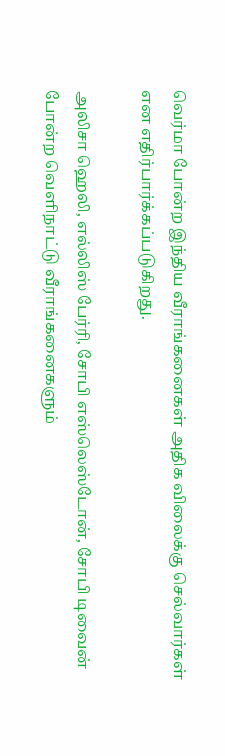வெர்மா போன்ற இந்திய வீராங்கனைகள் அதிக விலைக்கு செல்வார்கள் என எதிர்பார்க்கப்படுகிறது.

அலிசா ஹெலி, எல்லிஸ் பேர்ரி, சோபி எஸ்லெஸ்டோன், சோபி டிவைன் போன்ற வெளிநாட்டு வீராங்கனைகளும்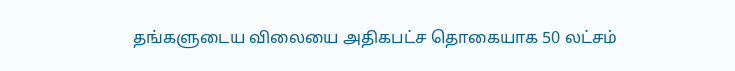தங்களுடைய விலையை அதிகபட்ச தொகையாக 50 லட்சம்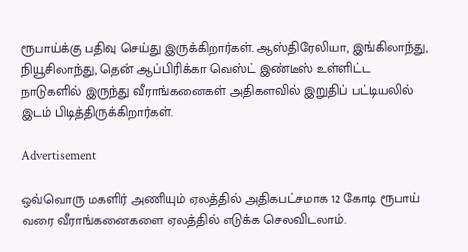ரூபாய்க்கு பதிவு செய்து இருக்கிறார்கள். ஆஸ்திரேலியா, இங்கிலாந்து, நியூசிலாந்து, தென் ஆப்பிரிக்கா வெஸ்ட் இண்டீஸ் உள்ளிட்ட நாடுகளில் இருந்து வீராங்கனைகள் அதிகளவில் இறுதிப் பட்டியலில் இடம் பிடித்திருக்கிறார்கள்.

Advertisement

ஒவ்வொரு மகளிர் அணியும் ஏலத்தில் அதிகபட்சமாக 12 கோடி ரூபாய் வரை வீராங்கனைகளை ஏலத்தில் எடுக்க செலவிடலாம்.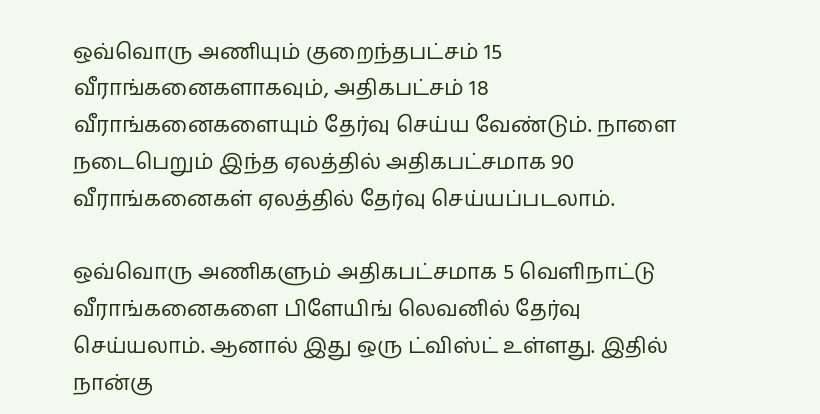ஒவ்வொரு அணியும் குறைந்தபட்சம் 15 வீராங்கனைகளாகவும், அதிகபட்சம் 18 வீராங்கனைகளையும் தேர்வு செய்ய வேண்டும். நாளை நடைபெறும் இந்த ஏலத்தில் அதிகபட்சமாக 90 வீராங்கனைகள் ஏலத்தில் தேர்வு செய்யப்படலாம்.

ஒவ்வொரு அணிகளும் அதிகபட்சமாக 5 வெளிநாட்டு வீராங்கனைகளை பிளேயிங் லெவனில் தேர்வு செய்யலாம். ஆனால் இது ஒரு ட்விஸ்ட் உள்ளது. இதில் நான்கு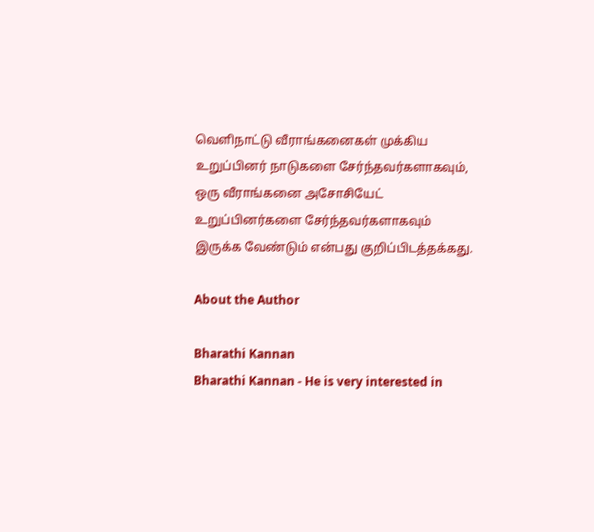வெளிநாட்டு வீராங்கனைகள் முக்கிய உறுப்பினர் நாடுகளை சேர்ந்தவர்களாகவும், ஒரு வீராங்கனை அசோசியேட் உறுப்பினர்களை சேர்ந்தவர்களாகவும் இருக்க வேண்டும் என்பது குறிப்பிடத்தக்கது.

About the Author

Bharathi Kannan
Bharathi Kannan - He is very interested in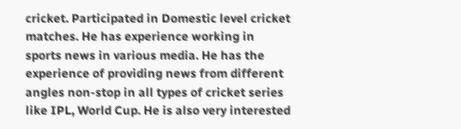cricket. Participated in Domestic level cricket matches. He has experience working in sports news in various media. He has the experience of providing news from different angles non-stop in all types of cricket series like IPL, World Cup. He is also very interested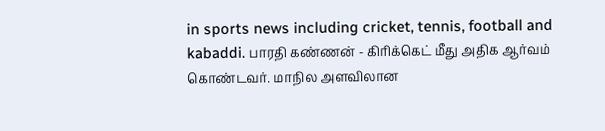in sports news including cricket, tennis, football and kabaddi. பாரதி கண்ணன் - கிரிக்கெட் மீது அதிக ஆர்வம் கொண்டவர். மாநில அளவிலான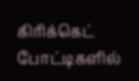கிரிக்கெட் போட்டிகளில்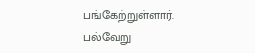பங்கேற்றுள்ளார். பல்வேறு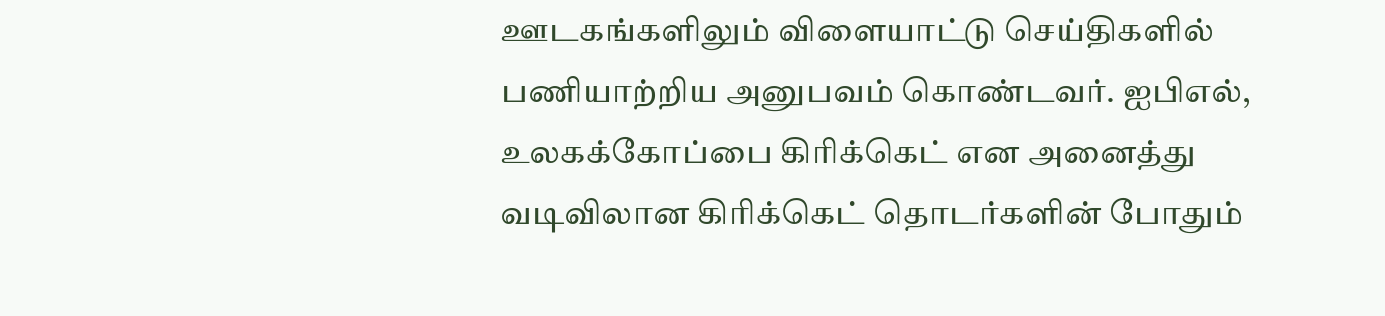ஊடகங்களிலும் விளையாட்டு செய்திகளில் பணியாற்றிய அனுபவம் கொண்டவர். ஐபிஎல், உலகக்கோப்பை கிரிக்கெட் என அனைத்து வடிவிலான கிரிக்கெட் தொடர்களின் போதும்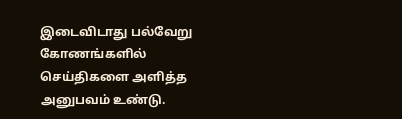இடைவிடாது பல்வேறு கோணங்களில் செய்திகளை அளித்த அனுபவம் உண்டு.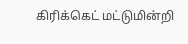கிரிக்கெட் மட்டுமின்றி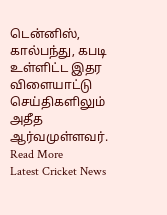டென்னிஸ், கால்பந்து, கபடி உள்ளிட்ட இதர விளையாட்டு செய்திகளிலும் அதீத ஆர்வமுள்ளவர். Read More
Latest Cricket News